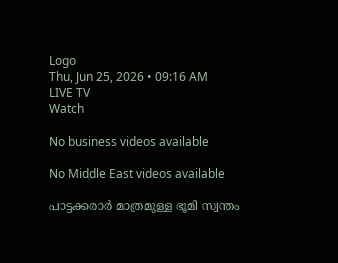Logo
Thu, Jun 25, 2026 • 09:16 AM
LIVE TV
Watch

No business videos available

No Middle East videos available

പാട്ടക്കരാർ മാത്രമുള്ള ഭൂമി സ്വന്തം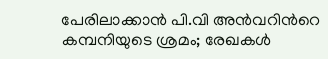പേരിലാക്കാന്‍ പി.വി അൻവറിന്‍റെ കമ്പനിയുടെ ശ്രമം; രേഖകൾ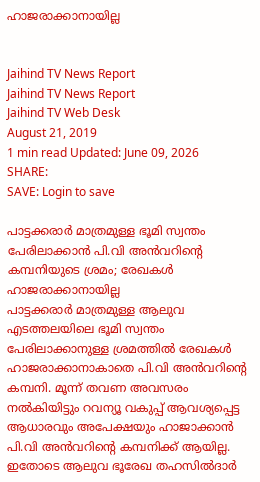ഹാജരാക്കാനായില്ല


Jaihind TV News Report
Jaihind TV News Report
Jaihind TV Web Desk
August 21, 2019
1 min read Updated: June 09, 2026
SHARE:
SAVE: Login to save

പാട്ടക്കരാർ മാത്രമുള്ള ഭൂമി സ്വന്തം പേരിലാക്കാന്‍ പി.വി അൻവറിന്‍റെ കമ്പനിയുടെ ശ്രമം; രേഖകൾ ഹാജരാക്കാനായില്ല
പാട്ടക്കരാർ മാത്രമുള്ള ആലുവ എടത്തലയിലെ ഭൂമി സ്വന്തം പേരിലാക്കാനുള്ള ശ്രമത്തിൽ രേഖകൾ ഹാജരാക്കാനാകാതെ പി.വി അൻവറിന്‍റെ കമ്പനി. മൂന്ന് തവണ അവസരം നൽകിയിട്ടും റവന്യൂ വകുപ്പ് ആവശ്യപ്പെട്ട ആധാരവും അപേക്ഷയും ഹാജാക്കാൻ പി.വി അൻവറിന്‍റെ കമ്പനിക്ക് ആയില്ല. ഇതോടെ ആലുവ ഭൂരേഖ തഹസിൽദാർ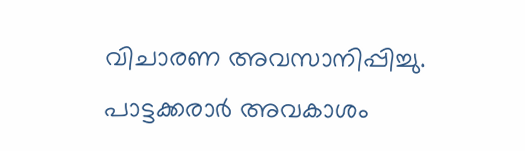വിചാരണ അവസാനിപ്പിച്ചു. പാട്ടക്കരാർ അവകാശം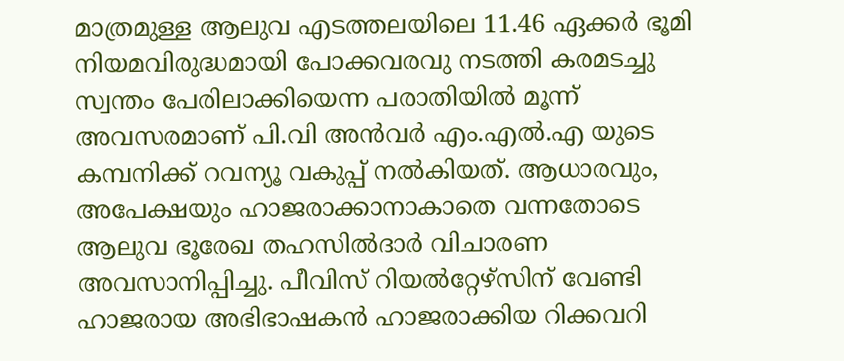മാത്രമുള്ള ആലുവ എടത്തലയിലെ 11.46 ഏക്കർ ഭൂമി നിയമവിരുദ്ധമായി പോക്കവരവു നടത്തി കരമടച്ചു സ്വന്തം പേരിലാക്കിയെന്ന പരാതിയിൽ മൂന്ന് അവസരമാണ് പി.വി അൻവർ എം.എൽ.എ യുടെ കമ്പനിക്ക് റവന്യൂ വകുപ്പ് നൽകിയത്. ആധാരവും, അപേക്ഷയും ഹാജരാക്കാനാകാതെ വന്നതോടെ ആലുവ ഭൂരേഖ തഹസിൽദാർ വിചാരണ അവസാനിപ്പിച്ചു. പീവിസ് റിയൽറ്റേഴ്‌സിന് വേണ്ടി ഹാജരായ അഭിഭാഷകൻ ഹാജരാക്കിയ റിക്കവറി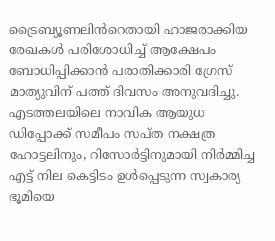ട്രൈബ്യൂണലിൻറെതായി ഹാജരാക്കിയ രേഖകൾ പരിശോധിച്ച് ആക്ഷേപം ബോധിപ്പിക്കാൻ പരാതിക്കാരി ഗ്രേസ് മാത്യുവിന് പത്ത് ദിവസം അനുവദിച്ചു. എടത്തലയിലെ നാവിക ആയുധ ഡിപ്പോക്ക് സമീപം സപ്ത നക്ഷത്ര ഹോട്ടലിനും, റിസോർട്ടിനുമായി നിർമ്മിച്ച എട്ട് നില കെട്ടിടം ഉൾപ്പെടുന്ന സ്വകാര്യ ഭൂമിയെ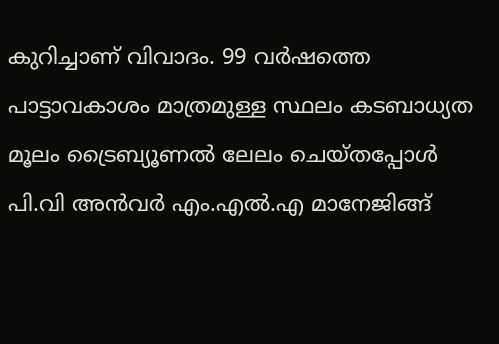കുറിച്ചാണ് വിവാദം. 99 വർഷത്തെ പാട്ടാവകാശം മാത്രമുള്ള സ്ഥലം കടബാധ്യത മൂലം ട്രൈബ്യൂണൽ ലേലം ചെയ്തപ്പോൾ പി.വി അൻവർ എം.എൽ.എ മാനേജിങ്ങ്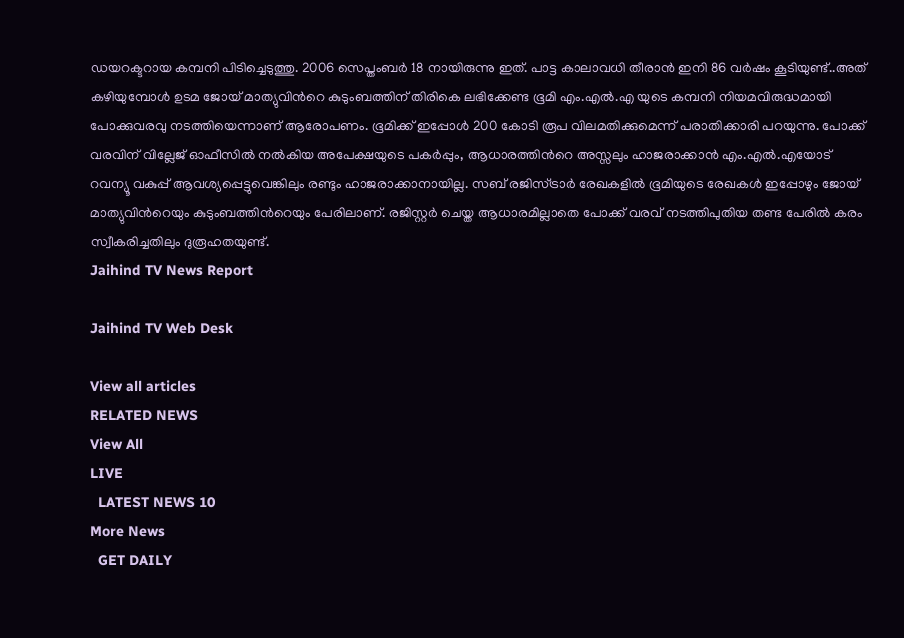ഡയറക്ടറായ കമ്പനി പിടിച്ചെടുത്തു. 2006 സെപ്തംബർ 18 നായിരുന്നു ഇത്. പാട്ട കാലാവധി തീരാൻ ഇനി 86 വർഷം കൂടിയുണ്ട്..അത് കഴിയുമ്പോൾ ഉടമ ജോയ് മാത്യുവിൻറെ കുടുംബത്തിന് തിരികെ ലഭിക്കേണ്ട ഭൂമി എം.എൽ.എ യുടെ കമ്പനി നിയമവിരുദ്ധമായി പോക്കുവരവു നടത്തിയെന്നാണ് ആരോപണം. ഭൂമിക്ക് ഇപ്പോൾ 200 കോടി രൂപ വിലമതിക്കുമെന്ന് പരാതിക്കാരി പറയുന്നു. പോക്ക് വരവിന് വില്ലേജ് ഓഫീസിൽ നൽകിയ അപേക്ഷയുടെ പകർപ്പും, ആധാരത്തിൻറെ അസ്സലും ഹാജരാക്കാൻ എം.എൽ.എയോട് റവന്യൂ വകുപ്പ് ആവശ്യപ്പെട്ടുവെങ്കിലും രണ്ടും ഹാജരാക്കാനായില്ല. സബ് രജിസ്ട്രാർ രേഖകളിൽ ഭൂമിയുടെ രേഖകൾ ഇപ്പോഴും ജോയ് മാത്യുവിൻറെയും കുടുംബത്തിൻറെയും പേരിലാണ്. രജിസ്റ്റർ ചെയ്ത ആധാരമില്ലാതെ പോക്ക് വരവ് നടത്തിപുതിയ തണ്ട പേരിൽ കരം സ്വീകരിച്ചതിലും ദുരൂഹതയുണ്ട്.
Jaihind TV News Report

Jaihind TV Web Desk

View all articles
RELATED NEWS
View All
LIVE
  LATEST NEWS 10
More News
  GET DAILY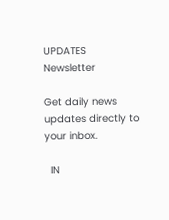UPDATES
Newsletter

Get daily news updates directly to your inbox.

  IN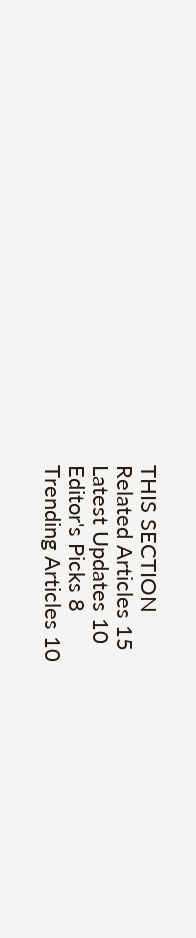THIS SECTION
Related Articles 15
Latest Updates 10
Editor's Picks 8
Trending Articles 10